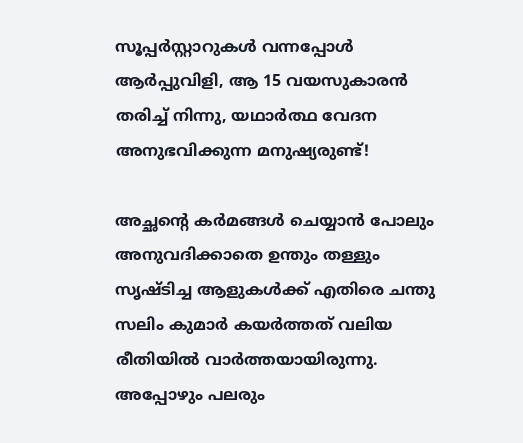സൂപ്പർസ്റ്റാറുകൾ വന്നപ്പോൾ ആർപ്പുവിളി, ആ 15 വയസുകാരൻ തരിച്ച് നിന്നു, യഥാർത്ഥ വേദന അനുഭവിക്കുന്ന മനുഷ്യരുണ്ട്!

അച്ഛന്റെ കർമങ്ങൾ ചെയ്യാൻ പോലും അനുവദിക്കാതെ ഉന്തും തള്ളും സൃഷ്ടിച്ച ആളുകൾക്ക് എതിരെ ചന്തു സലിം കുമാർ കയർത്തത് വലിയ രീതിയിൽ വാർത്തയായിരുന്നു. അപ്പോഴും പലരും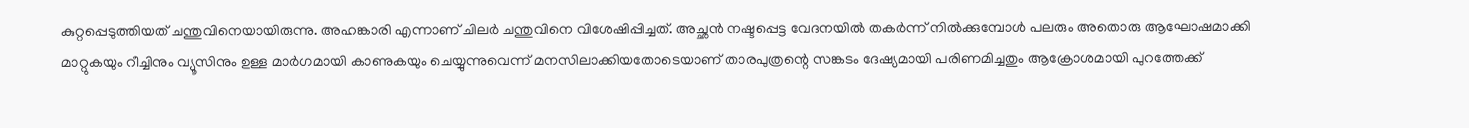കുറ്റപ്പെടുത്തിയത് ചന്തുവിനെയായിരുന്നു. അഹങ്കാരി എന്നാണ് ചിലർ ചന്തുവിനെ വിശേഷിപ്പിച്ചത്. അച്ഛൻ നഷ്ടപ്പെട്ട വേദനയിൽ തകർന്ന് നിൽക്കുമ്പോൾ പലരും അതൊരു ആഘോഷമാക്കി മാറ്റുകയും റീച്ചിനും വ്യൂസിനും ഉള്ള മാർഗമായി കാണുകയും ചെയ്യുന്നുവെന്ന് മനസിലാക്കിയതോടെയാണ് താരപുത്രന്റെ സങ്കടം ദേഷ്യമായി പരിണമിച്ചതും ആക്രോശമായി പുറത്തേക്ക്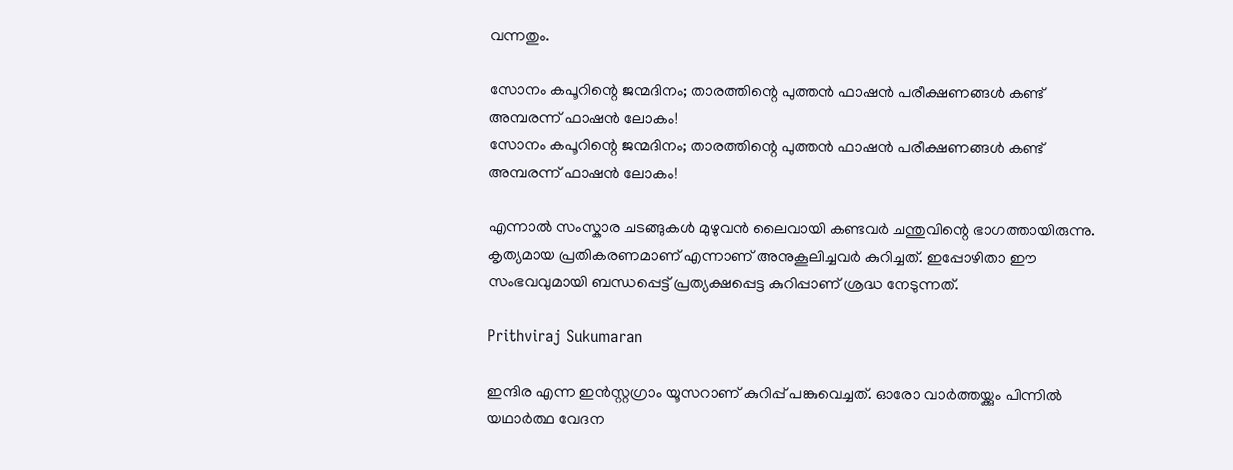വന്നതും.

സോനം കപൂറിന്റെ ജന്മദിനം; താരത്തിന്റെ പുത്തൻ ഫാഷൻ പരീക്ഷണങ്ങൾ കണ്ട് അമ്പരന്ന് ഫാഷൻ ലോകം!
സോനം കപൂറിന്റെ ജന്മദിനം; താരത്തിന്റെ പുത്തൻ ഫാഷൻ പരീക്ഷണങ്ങൾ കണ്ട് അമ്പരന്ന് ഫാഷൻ ലോകം!

എന്നാൽ സംസ്കാര ചടങ്ങുകൾ മുഴുവൻ ലൈവായി കണ്ടവർ ചന്തുവിന്റെ ഭാഗത്തായിരുന്നു. കൃത്യമായ പ്രതികരണമാണ് എന്നാണ് അനുകൂലിച്ചവർ കുറിച്ചത്. ഇപ്പോഴിതാ ഈ സംഭവവുമായി ബന്ധപ്പെട്ട് പ്രത്യക്ഷപ്പെട്ട കുറിപ്പാണ് ശ്രദ്ധ നേടുന്നത്.

Prithviraj Sukumaran

ഇന്ദിര എന്ന ഇൻസ്റ്റഗ്രാം യൂസറാണ് കുറിപ്പ് പങ്കുവെച്ചത്. ഓരോ വാർത്തയ്ക്കും പിന്നിൽ യഥാർത്ഥ വേദന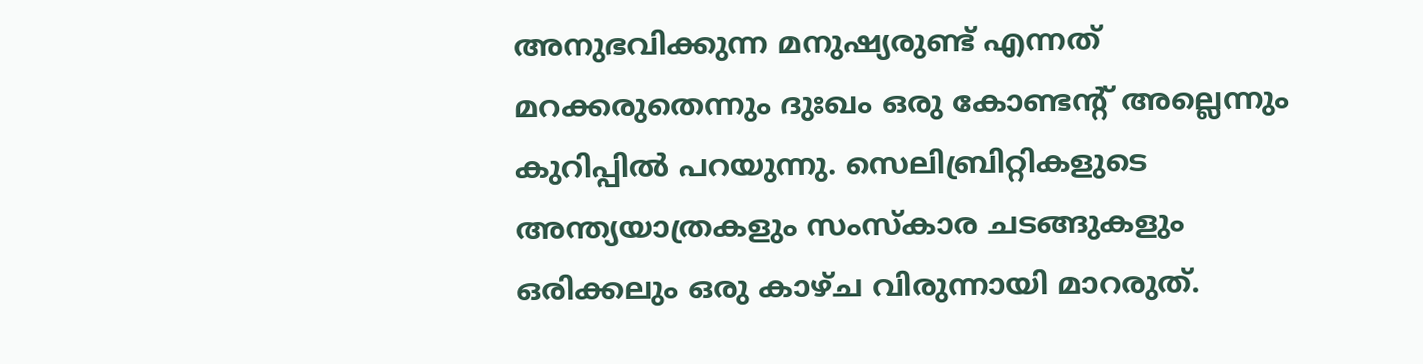അനുഭവിക്കുന്ന മനുഷ്യരുണ്ട് എന്നത് മറക്കരുതെന്നും ദുഃഖം ഒരു കോണ്ടന്റ് അല്ലെന്നും കുറിപ്പിൽ പറയുന്നു. സെലിബ്രിറ്റികളുടെ അന്ത്യയാത്രകളും സംസ്കാര ചടങ്ങുകളും ഒരിക്കലും ഒരു കാഴ്ച വിരുന്നായി മാറരുത്.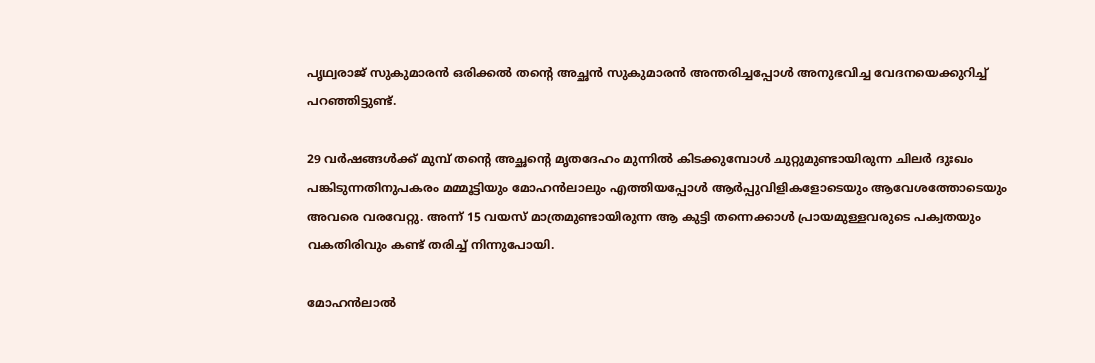പൃഥ്വരാജ് സുകുമാരൻ ഒരിക്കൽ തന്റെ അച്ഛൻ സുകുമാരൻ അന്തരിച്ചപ്പോൾ അനുഭവിച്ച വേദനയെക്കുറിച്ച് പറഞ്ഞിട്ടുണ്ട്.

29 വർഷങ്ങൾക്ക് മുമ്പ് തന്റെ അച്ഛന്റെ മൃതദേഹം മുന്നിൽ കിടക്കുമ്പോൾ ചുറ്റുമുണ്ടായിരുന്ന ചിലർ ദുഃഖം പങ്കിടുന്നതിനുപകരം മമ്മൂട്ടിയും മോഹൻലാലും എത്തിയപ്പോൾ ആർപ്പുവിളികളോടെയും ആവേശത്തോടെയും അവരെ വരവേറ്റു. അന്ന് 15 വയസ് മാത്രമുണ്ടായിരുന്ന ആ കുട്ടി തന്നെക്കാൾ പ്രായമുള്ളവരുടെ പക്വതയും വകതിരിവും കണ്ട് തരിച്ച് നിന്നുപോയി.

മോഹൻലാൽ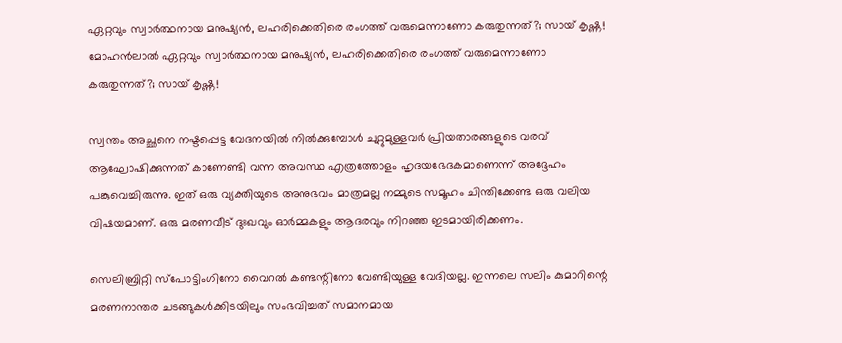ഏറ്റവും സ്വാർത്ഥനായ മനുഷ്യൻ, ലഹരിക്കെതിരെ രംഗത്ത് വരുമെന്നാണോ കരുതുന്നത്?; സായ് കൃഷ്ണ!
മോഹൻലാൽ ഏറ്റവും സ്വാർത്ഥനായ മനുഷ്യൻ, ലഹരിക്കെതിരെ രംഗത്ത് വരുമെന്നാണോ കരുതുന്നത്?; സായ് കൃഷ്ണ!

സ്വന്തം അച്ഛനെ നഷ്ടപ്പെട്ട വേദനയിൽ നിൽക്കുമ്പോൾ ചുറ്റുമുള്ളവർ പ്രിയതാരങ്ങളുടെ വരവ് ആഘോഷിക്കുന്നത് കാണേണ്ടി വന്ന അവസ്ഥ എത്രത്തോളം ഹൃദയഭേദകമാണെന്ന് അദ്ദേഹം പങ്കുവെച്ചിരുന്നു. ഇത് ഒരു വ്യക്തിയുടെ അനുഭവം മാത്രമല്ല നമ്മുടെ സമൂഹം ചിന്തിക്കേണ്ട ഒരു വലിയ വിഷയമാണ്. ഒരു മരണവീട് ദുഃഖവും ഓർമ്മകളും ആദരവും നിറഞ്ഞ ഇടമായിരിക്കണം.

സെലിബ്രിറ്റി സ്പോട്ടിംഗിനോ വൈറൽ കണ്ടന്റിനോ വേണ്ടിയുള്ള വേദിയല്ല. ഇന്നലെ സലിം കുമാറിന്റെ മരണനാന്തര ചടങ്ങുകൾക്കിടയിലും സംഭവിച്ചത് സമാനമായ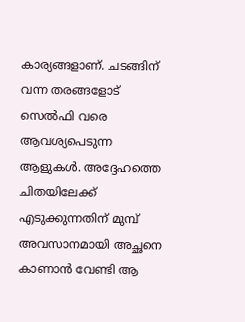കാര്യങ്ങളാണ്. ചടങ്ങിന് വന്ന തരങ്ങളോട് സെൽഫി വരെ ആവശ്യപെടുന്ന ആളുകൾ. അദ്ദേഹത്തെ ചിതയിലേക്ക് എടുക്കുന്നതിന് മുമ്പ് അവസാനമായി അച്ഛനെ കാണാൻ വേണ്ടി ആ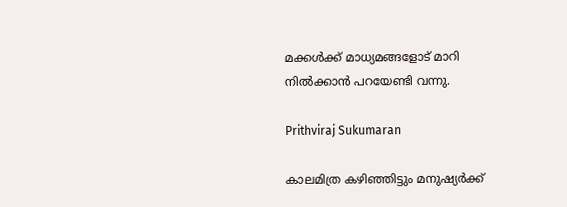മക്കൾക്ക് മാധ്യമങ്ങളോട് മാറി നിൽക്കാൻ പറയേണ്ടി വന്നു.

Prithviraj Sukumaran

കാലമിത്ര കഴിഞ്ഞിട്ടും മനുഷ്യർക്ക്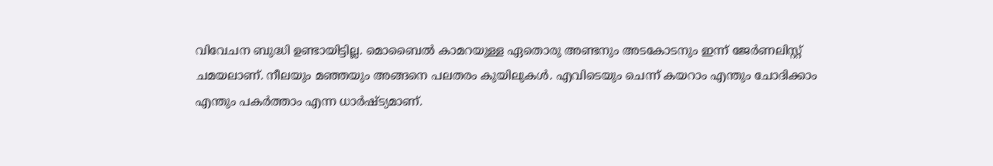വിവേചന ബുദ്ധി ഉണ്ടായിട്ടില്ല. മൊബൈൽ കാമറയുള്ള ഏതൊരു അണ്ടനും അടകോടനും ഇന്ന് ജേർണലിസ്റ്റ് ചമയലാണ്. നീലയും മഞ്ഞയും അങ്ങനെ പലതരം കുയിലുകൾ. എവിടെയും ചെന്ന് കയറാം എന്തും ചോദിക്കാം എന്തും പകർത്താം എന്ന ധാർഷ്ട്യമാണ്.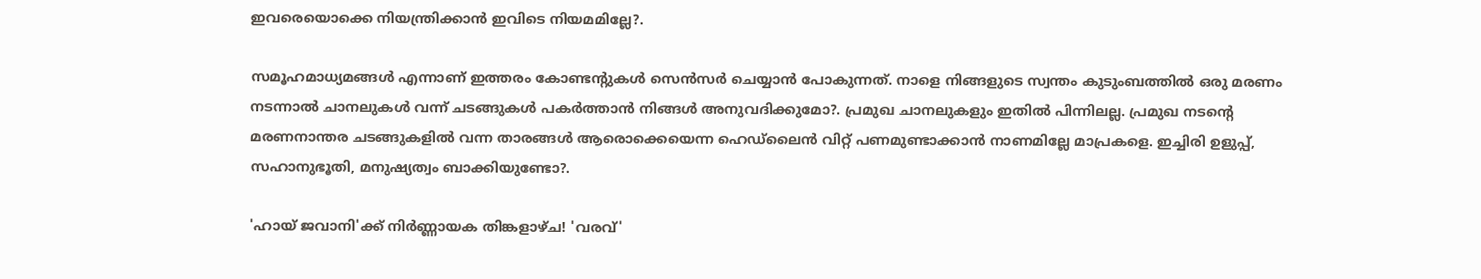ഇവരെയൊക്കെ നിയന്ത്രിക്കാൻ ഇവിടെ നിയമമില്ലേ?.

സമൂഹമാധ്യമങ്ങൾ എന്നാണ് ഇത്തരം കോണ്ടന്റുകൾ സെൻസർ ചെയ്യാൻ പോകുന്നത്. നാളെ നിങ്ങളുടെ സ്വന്തം കുടുംബത്തിൽ ഒരു മരണം നടന്നാൽ ചാനലുകൾ വന്ന് ചടങ്ങുകൾ പകർത്താൻ നിങ്ങൾ അനുവദിക്കുമോ?. പ്രമുഖ ചാനലുകളും ഇതിൽ പിന്നിലല്ല. പ്രമുഖ നടന്റെ മരണനാന്തര ചടങ്ങുകളിൽ വന്ന താരങ്ങൾ ആരൊക്കെയെന്ന ഹെഡ്ലൈൻ വിറ്റ് പണമുണ്ടാക്കാൻ നാണമില്ലേ മാപ്രകളെ. ഇച്ചിരി ഉളുപ്പ്, സഹാനുഭൂതി, മനുഷ്യത്വം ബാക്കിയുണ്ടോ?.

'ഹായ് ജവാനി'ക്ക് നിർണ്ണായക തിങ്കളാഴ്ച! 'വരവ്'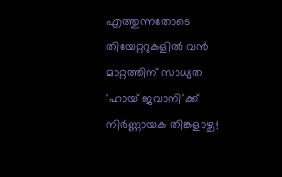എത്തുന്നതോടെ തിയേറ്ററുകളിൽ വൻ മാറ്റത്തിന് സാധ്യത
'ഹായ് ജവാനി'ക്ക് നിർണ്ണായക തിങ്കളാഴ്ച!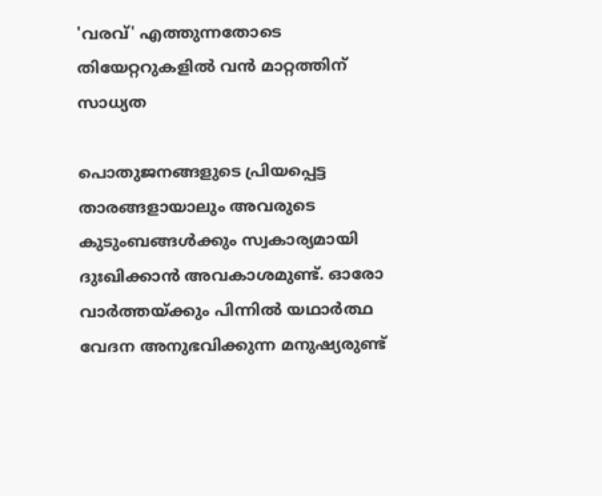'വരവ്' എത്തുന്നതോടെ തിയേറ്ററുകളിൽ വൻ മാറ്റത്തിന് സാധ്യത

പൊതുജനങ്ങളുടെ പ്രിയപ്പെട്ട താരങ്ങളായാലും അവരുടെ കുടുംബങ്ങൾക്കും സ്വകാര്യമായി ദുഃഖിക്കാൻ അവകാശമുണ്ട്. ഓരോ വാർത്തയ്ക്കും പിന്നിൽ യഥാർത്ഥ വേദന അനുഭവിക്കുന്ന മനുഷ്യരുണ്ട്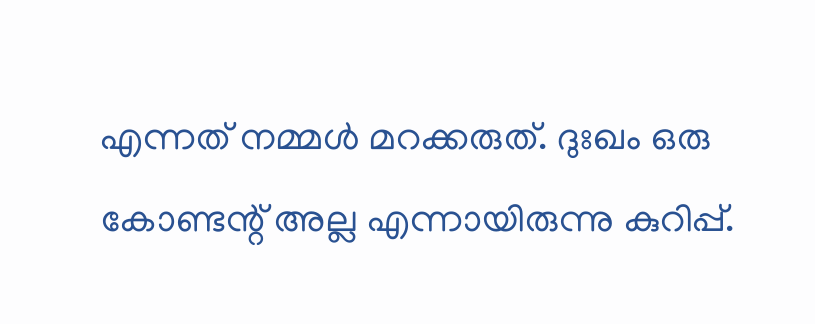എന്നത് നമ്മൾ മറക്കരുത്. ദുഃഖം ഒരു കോണ്ടന്റ് അല്ല എന്നായിരുന്നു കുറിപ്പ്.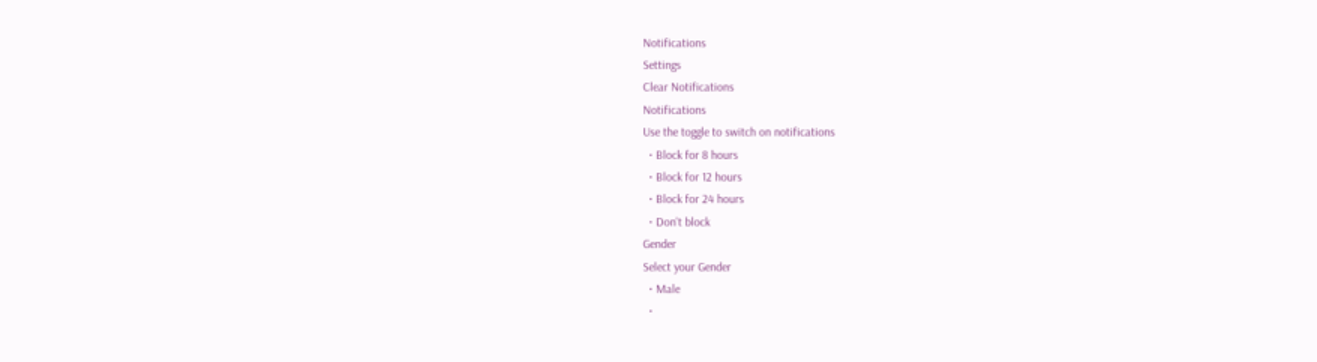Notifications
Settings
Clear Notifications
Notifications
Use the toggle to switch on notifications
  • Block for 8 hours
  • Block for 12 hours
  • Block for 24 hours
  • Don't block
Gender
Select your Gender
  • Male
  •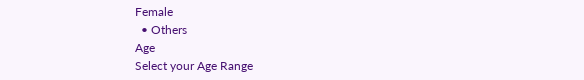Female
  • Others
Age
Select your Age Range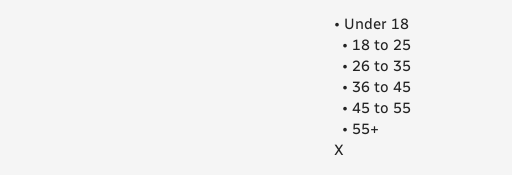• Under 18
  • 18 to 25
  • 26 to 35
  • 36 to 45
  • 45 to 55
  • 55+
X